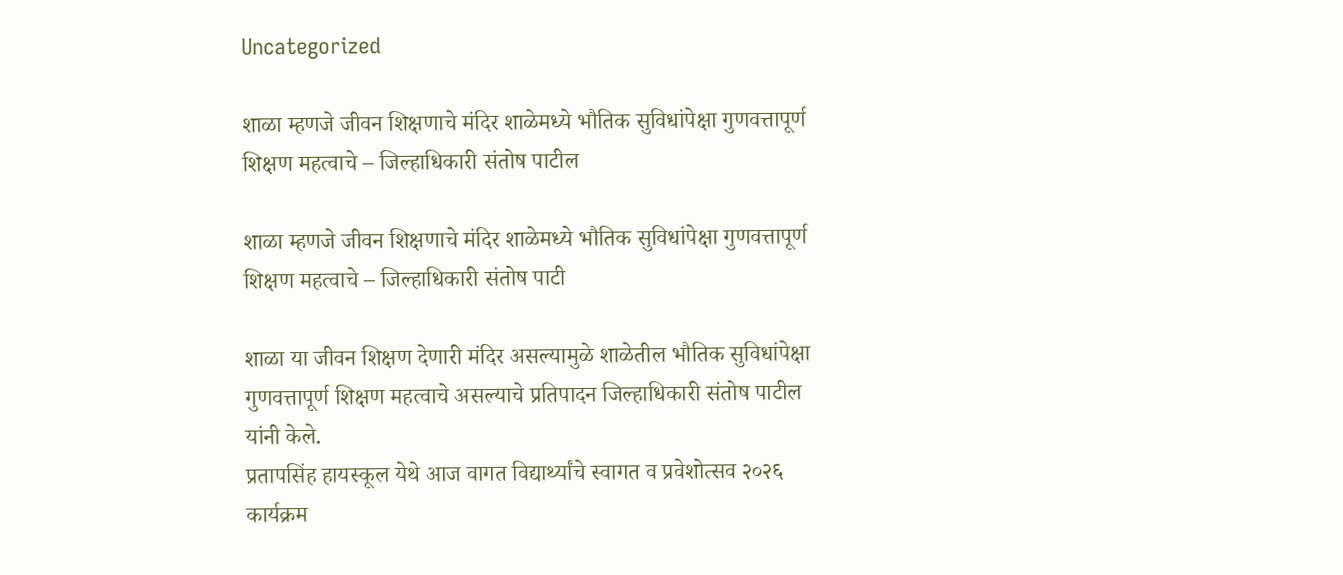Uncategorized

शाळा म्हणजे जीवन शिक्षणाचे मंदिर शाळेमध्ये भौतिक सुविधांपेक्षा गुणवत्तापूर्ण शिक्षण महत्वाचे – जिल्हाधिकारी संतोष पाटील

शाळा म्हणजे जीवन शिक्षणाचे मंदिर शाळेमध्ये भौतिक सुविधांपेक्षा गुणवत्तापूर्ण शिक्षण महत्वाचे – जिल्हाधिकारी संतोष पाटी

शाळा या जीवन शिक्षण देणारी मंदिर असल्यामुळे शाळेतील भौतिक सुविधांपेक्षा गुणवत्तापूर्ण शिक्षण महत्वाचे असल्याचे प्रतिपादन जिल्हाधिकारी संतोष पाटील यांनी केले.
प्रतापसिंह हायस्कूल येथे आज वागत विद्यार्थ्यांचे स्वागत व प्रवेशोत्सव २०२६ कार्यक्रम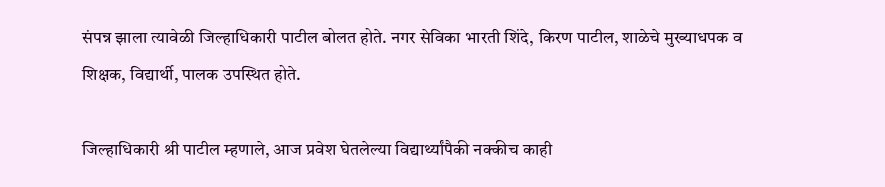संपन्न झाला त्यावेळी जिल्हाधिकारी पाटील बोलत होते. नगर सेविका भारती शिंदे, किरण पाटील, शाळेचे मुख्याधपक व शिक्षक, विद्यार्थी, पालक उपस्थित होते.

जिल्हाधिकारी श्री पाटील म्हणाले, आज प्रवेश घेतलेल्या विद्यार्थ्यांपैकी नक्कीच काही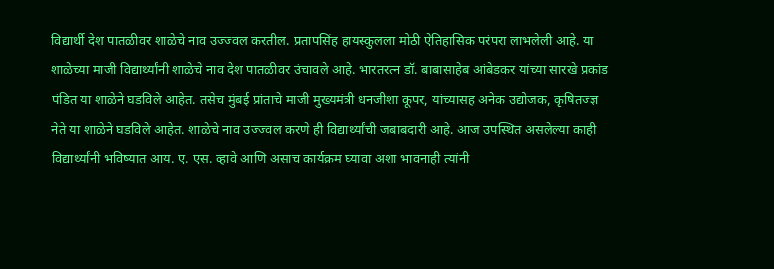विद्यार्थी देश पातळीवर शाळेचे नाव उज्ज्वल करतील. प्रतापसिंह हायस्कुलला मोठी ऐतिहासिक परंपरा लाभलेली आहे. या शाळेच्या माजी विद्यार्थ्यांनी शाळेचे नाव देश पातळीवर उंचावले आहे. भारतरत्न डॉ. बाबासाहेब आंबेडकर यांच्या सारखे प्रकांड पंडित या शाळेने घडविले आहेत. तसेच मुंबई प्रांताचे माजी मुख्यमंत्री धनजीशा कूपर, यांच्यासह अनेक उद्योजक, कृषितज्ज्ञ नेते या शाळेने घडविले आहेत. शाळेचे नाव उज्ज्वल करणे ही विद्यार्थ्यांची जबाबदारी आहे. आज उपस्थित असलेल्या काही विद्यार्थ्यांनी भविष्यात आय. ए. एस. व्हावे आणि असाच कार्यक्रम घ्यावा अशा भावनाही त्यांनी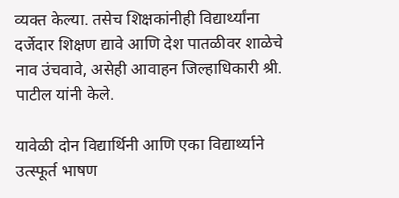व्यक्त केल्या. तसेच शिक्षकांनीही विद्यार्थ्यांना दर्जेदार शिक्षण द्यावे आणि देश पातळीवर शाळेचे नाव उंचवावे, असेही आवाहन जिल्हाधिकारी श्री. पाटील यांनी केले.

यावेळी दोन विद्यार्थिनी आणि एका विद्यार्थ्याने उत्स्फूर्त भाषण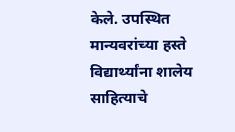केले. उपस्थित मान्यवरांच्या हस्ते विद्यार्थ्यांना शालेय साहित्याचे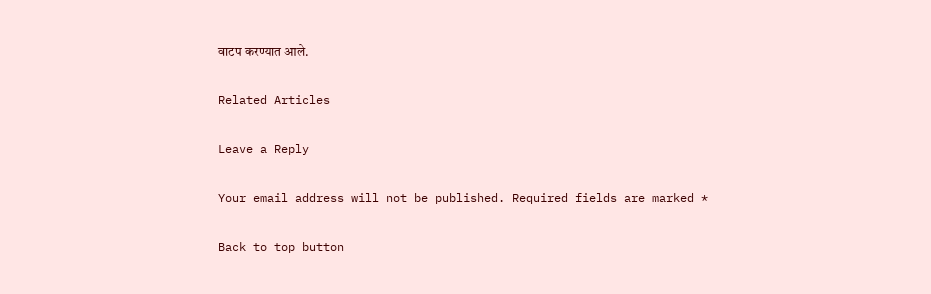वाटप करण्यात आले.

Related Articles

Leave a Reply

Your email address will not be published. Required fields are marked *

Back to top button